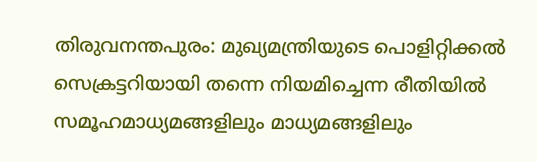തിരുവനന്തപുരം: മുഖ്യമന്ത്രിയുടെ പൊളിറ്റിക്കൽ സെക്രട്ടറിയായി തന്നെ നിയമിച്ചെന്ന രീതിയിൽ സമൂഹമാധ്യമങ്ങളിലും മാധ്യമങ്ങളിലും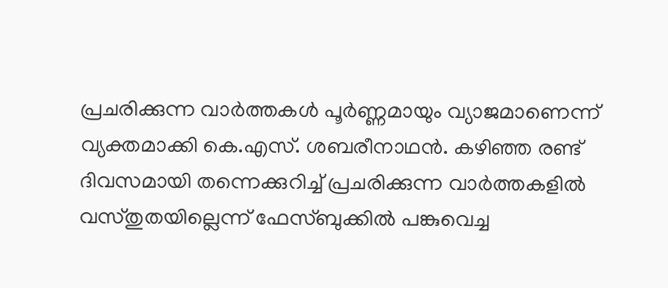പ്രചരിക്കുന്ന വാർത്തകൾ പൂർണ്ണമായും വ്യാജമാണെന്ന് വ്യക്തമാക്കി കെ.എസ്. ശബരീനാഥൻ. കഴിഞ്ഞ രണ്ട് ദിവസമായി തന്നെക്കുറിച്ച് പ്രചരിക്കുന്ന വാർത്തകളിൽ വസ്തുതയില്ലെന്ന് ഫേസ്ബുക്കിൽ പങ്കുവെച്ച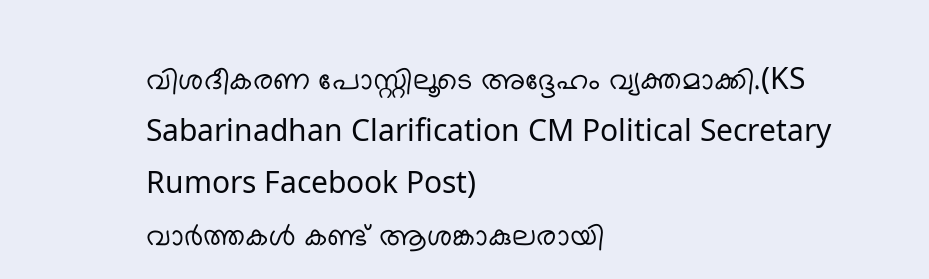വിശദീകരണ പോസ്റ്റിലൂടെ അദ്ദേഹം വ്യക്തമാക്കി.(KS Sabarinadhan Clarification CM Political Secretary Rumors Facebook Post)
വാർത്തകൾ കണ്ട് ആശങ്കാകുലരായി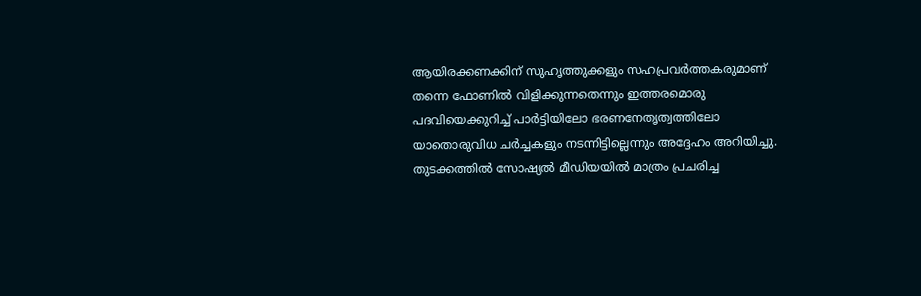ആയിരക്കണക്കിന് സുഹൃത്തുക്കളും സഹപ്രവർത്തകരുമാണ് തന്നെ ഫോണിൽ വിളിക്കുന്നതെന്നും ഇത്തരമൊരു പദവിയെക്കുറിച്ച് പാർട്ടിയിലോ ഭരണനേതൃത്വത്തിലോ യാതൊരുവിധ ചർച്ചകളും നടന്നിട്ടില്ലെന്നും അദ്ദേഹം അറിയിച്ചു. തുടക്കത്തിൽ സോഷ്യൽ മീഡിയയിൽ മാത്രം പ്രചരിച്ച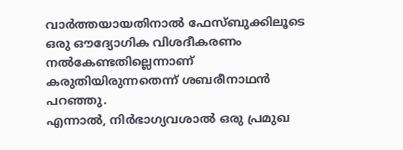വാർത്തയായതിനാൽ ഫേസ്ബുക്കിലൂടെ ഒരു ഔദ്യോഗിക വിശദീകരണം നൽകേണ്ടതില്ലെന്നാണ് കരുതിയിരുന്നതെന്ന് ശബരീനാഥൻ പറഞ്ഞു.
എന്നാൽ, നിർഭാഗ്യവശാൽ ഒരു പ്രമുഖ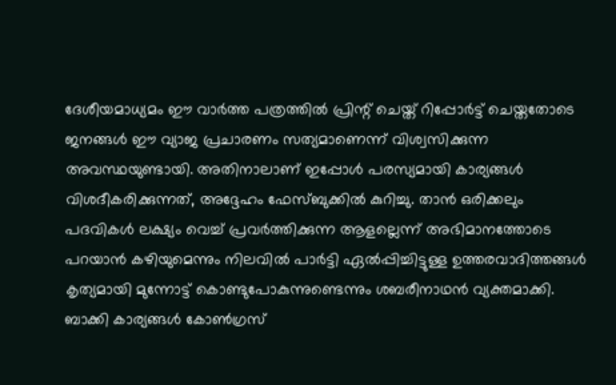ദേശീയമാധ്യമം ഈ വാർത്ത പത്രത്തിൽ പ്രിന്റ് ചെയ്ത് റിപ്പോർട്ട് ചെയ്തതോടെ ജനങ്ങൾ ഈ വ്യാജ പ്രചാരണം സത്യമാണെന്ന് വിശ്വസിക്കുന്ന അവസ്ഥയുണ്ടായി. അതിനാലാണ് ഇപ്പോൾ പരസ്യമായി കാര്യങ്ങൾ വിശദീകരിക്കുന്നത്, അദ്ദേഹം ഫേസ്ബുക്കിൽ കുറിച്ചു. താൻ ഒരിക്കലും പദവികൾ ലക്ഷ്യം വെച്ച് പ്രവർത്തിക്കുന്ന ആളല്ലെന്ന് അഭിമാനത്തോടെ പറയാൻ കഴിയുമെന്നും നിലവിൽ പാർട്ടി ഏൽപ്പിച്ചിട്ടുള്ള ഉത്തരവാദിത്തങ്ങൾ കൃത്യമായി മുന്നോട്ട് കൊണ്ടുപോകുന്നുണ്ടെന്നും ശബരീനാഥൻ വ്യക്തമാക്കി. ബാക്കി കാര്യങ്ങൾ കോൺഗ്രസ്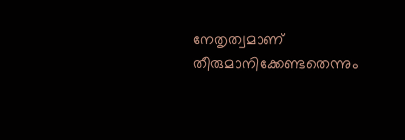നേതൃത്വമാണ് തീരുമാനിക്കേണ്ടതെന്നും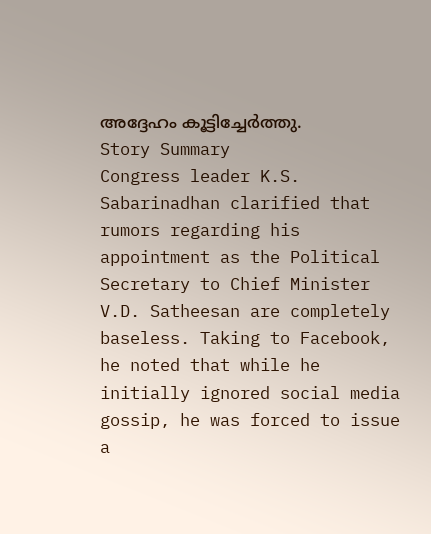അദ്ദേഹം കൂട്ടിച്ചേർത്തു.
Story Summary
Congress leader K.S. Sabarinadhan clarified that rumors regarding his appointment as the Political Secretary to Chief Minister V.D. Satheesan are completely baseless. Taking to Facebook, he noted that while he initially ignored social media gossip, he was forced to issue a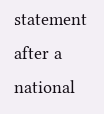statement after a national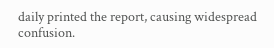daily printed the report, causing widespread confusion.